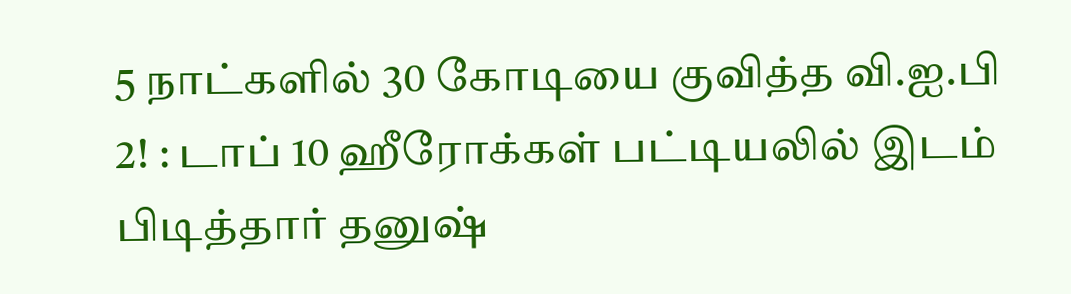5 நாட்களில் 30 கோடியை குவித்த வி.ஐ.பி 2! : டாப் 10 ஹீரோக்கள் பட்டியலில் இடம் பிடித்தார் தனுஷ்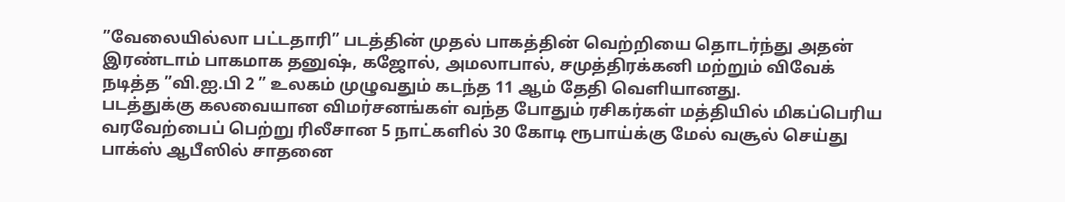”வேலையில்லா பட்டதாரி” படத்தின் முதல் பாகத்தின் வெற்றியை தொடர்ந்து அதன் இரண்டாம் பாகமாக தனுஷ், கஜோல், அமலாபால், சமுத்திரக்கனி மற்றும் விவேக் நடித்த ”வி.ஐ.பி 2 ” உலகம் முழுவதும் கடந்த 11 ஆம் தேதி வெளியானது.
படத்துக்கு கலவையான விமர்சனங்கள் வந்த போதும் ரசிகர்கள் மத்தியில் மிகப்பெரிய வரவேற்பைப் பெற்று ரிலீசான 5 நாட்களில் 30 கோடி ரூபாய்க்கு மேல் வசூல் செய்து பாக்ஸ் ஆபீஸில் சாதனை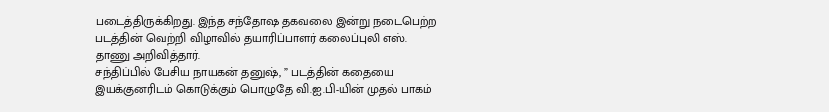படைத்திருக்கிறது. இந்த சந்தோஷ தகவலை இன்று நடைபெற்ற படத்தின் வெற்றி விழாவில் தயாரிப்பாளர் கலைப்புலி எஸ். தாணு அறிவித்தார்.
சந்திப்பில் பேசிய நாயகன் தனுஷ், ” படத்தின் கதையை இயக்குனரிடம் கொடுக்கும் பொழுதே வி.ஐ.பி-யின் முதல் பாகம்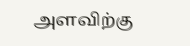அளவிற்கு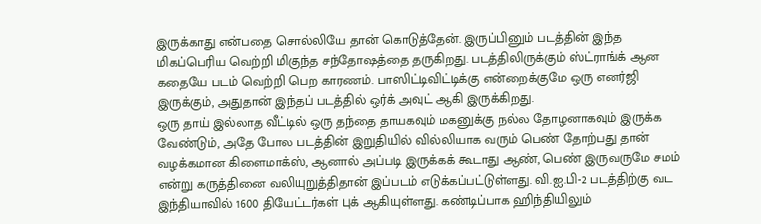இருக்காது என்பதை சொல்லியே தான் கொடுத்தேன். இருப்பினும் படத்தின் இந்த மிகப்பெரிய வெற்றி மிகுந்த சந்தோஷத்தை தருகிறது. படத்திலிருக்கும் ஸ்ட்ராங்க் ஆன கதையே படம் வெற்றி பெற காரணம். பாஸிட்டிவிட்டிக்கு என்றைக்குமே ஒரு எனர்ஜி இருக்கும், அதுதான் இந்தப் படத்தில் ஒர்க் அவுட் ஆகி இருக்கிறது.
ஒரு தாய் இல்லாத வீட்டில் ஒரு தந்தை தாயகவும் மகனுக்கு நல்ல தோழனாகவும் இருக்க வேண்டும், அதே போல படத்தின் இறுதியில் வில்லியாக வரும் பெண் தோற்பது தான் வழக்கமான கிளைமாக்ஸ், ஆனால் அப்படி இருக்கக் கூடாது ஆண், பெண் இருவருமே சமம் என்று கருத்தினை வலியுறுத்திதான் இப்படம் எடுக்கப்பட்டுள்ளது. வி.ஐ.பி-2 படத்திற்கு வட இந்தியாவில் 1600 தியேட்டர்கள் புக் ஆகியுள்ளது. கண்டிப்பாக ஹிந்தியிலும்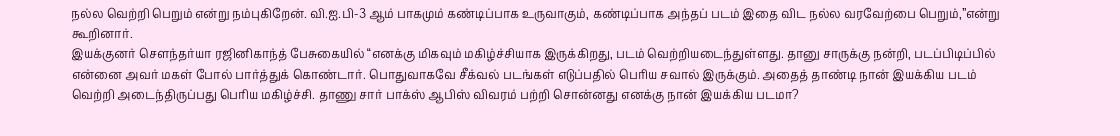நல்ல வெற்றி பெறும் என்று நம்புகிறேன். வி.ஐ.பி-3 ஆம் பாகமும் கண்டிப்பாக உருவாகும், கண்டிப்பாக அந்தப் படம் இதை விட நல்ல வரவேற்பை பெறும்,”என்று கூறினார்.
இயக்குனர் சௌந்தர்யா ரஜினிகாந்த் பேசுகையில் “எனக்கு மிகவும் மகிழ்ச்சியாக இருக்கிறது, படம் வெற்றியடைந்துள்ளது. தானு சாருக்கு நன்றி, படப்பிடிப்பில் என்னை அவர் மகள் போல் பார்த்துக் கொண்டார். பொதுவாகவே சீக்வல் படங்கள் எடுப்பதில் பெரிய சவால் இருக்கும். அதைத் தாண்டி நான் இயக்கிய படம் வெற்றி அடைந்திருப்பது பெரிய மகிழ்ச்சி. தாணு சார் பாக்ஸ் ஆபிஸ் விவரம் பற்றி சொன்னது எனக்கு நான் இயக்கிய படமா?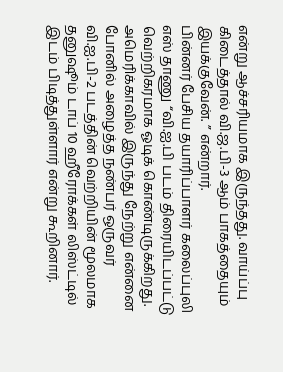என்று ஆச்சரியமாக இருந்தது. வாய்ப்பு கிடைத்தால் வி.ஜ.பி-3 ஆம் பாகத்தையும் இயக்குவேன். ” என்றார்.
பின்னர் பேசிய தயாரிப்பாளர் கலைப்புலி எஸ் தாணு “வி.ஐ.பி படம் திரையிடப்பட்டு வெற்றிகரமாக ஓடிக் கொண்டிருக்கிறது. அமெரிக்காவில் இருந்து நேற்று என்னை போனில் அழைத்த நண்பர் ஒருவர் வி.ஐ.பி-2 படத்தின் வெற்றியின் மூலமாக தனுஷூம் டாப் 10 ஹீரோக்கள் லிஸ்ட்டில் இடம் பிடித்துள்ளார் என்று கூறினார்.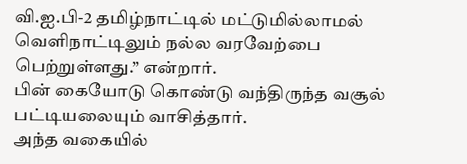வி.ஐ.பி-2 தமிழ்நாட்டில் மட்டுமில்லாமல் வெளிநாட்டிலும் நல்ல வரவேற்பை பெற்றுள்ளது.” என்றார்.
பின் கையோடு கொண்டு வந்திருந்த வசூல் பட்டியலையும் வாசித்தார்.
அந்த வகையில்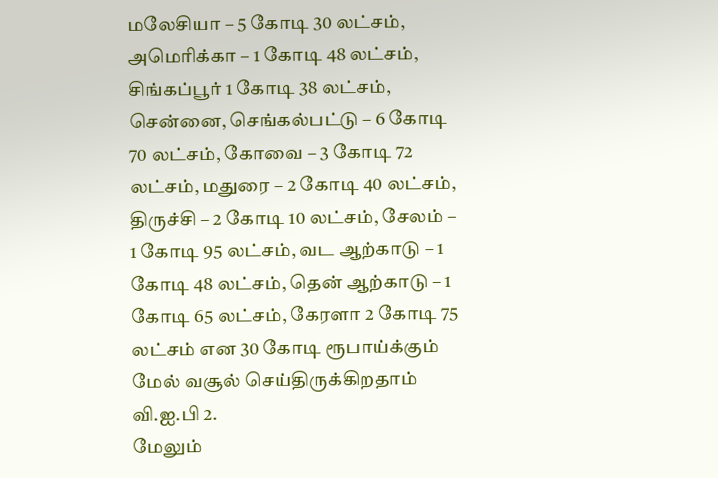மலேசியா – 5 கோடி 30 லட்சம், அமெரிக்கா – 1 கோடி 48 லட்சம், சிங்கப்பூர் 1 கோடி 38 லட்சம், சென்னை, செங்கல்பட்டு – 6 கோடி 70 லட்சம், கோவை – 3 கோடி 72 லட்சம், மதுரை – 2 கோடி 40 லட்சம், திருச்சி – 2 கோடி 10 லட்சம், சேலம் – 1 கோடி 95 லட்சம், வட ஆற்காடு – 1 கோடி 48 லட்சம், தென் ஆற்காடு – 1 கோடி 65 லட்சம், கேரளா 2 கோடி 75 லட்சம் என 30 கோடி ரூபாய்க்கும் மேல் வசூல் செய்திருக்கிறதாம் வி.ஐ.பி 2.
மேலும்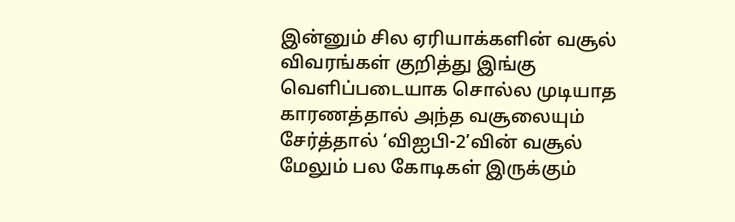இன்னும் சில ஏரியாக்களின் வசூல் விவரங்கள் குறித்து இங்கு வெளிப்படையாக சொல்ல முடியாத காரணத்தால் அந்த வசூலையும் சேர்த்தால் ‘விஐபி-2’வின் வசூல் மேலும் பல கோடிகள் இருக்கும்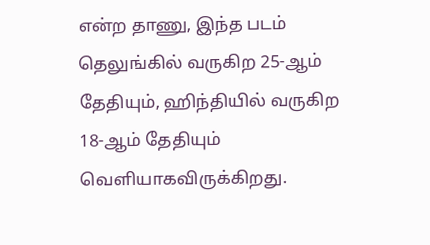என்ற தாணு, இந்த படம் தெலுங்கில் வருகிற 25-ஆம் தேதியும், ஹிந்தியில் வருகிற 18-ஆம் தேதியும் வெளியாகவிருக்கிறது.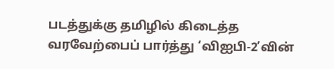படத்துக்கு தமிழில் கிடைத்த வரவேற்பைப் பார்த்து ‘விஐபி-2’வின்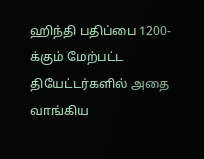ஹிந்தி பதிப்பை 1200-க்கும் மேற்பட்ட தியேட்டர்களில் அதை வாங்கிய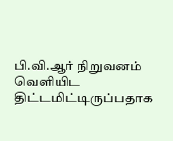பி.வி.ஆர் நிறுவனம் வெளியிட திட்டமிட்டிருப்பதாக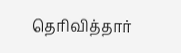தெரிவித்தார்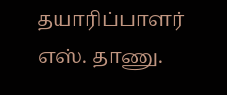தயாரிப்பாளர் எஸ். தாணு.